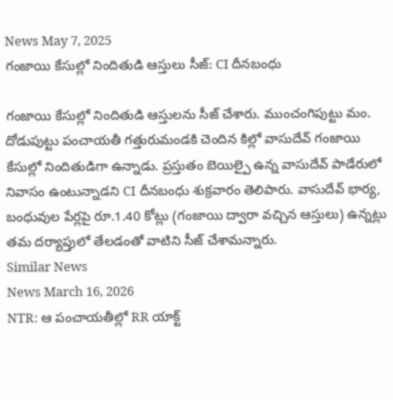News May 7, 2025
గంజాయి కేసుల్లో నిందితుడి ఆస్తులు సీజ్: CI దీనబంధు

గంజాయి కేసుల్లో నిందితుడి ఆస్తులను సీజ్ చేశారు. ముంచంగిపుట్టు మం. దోడుపుట్టు పంచాయతీ గత్తురుమండకి చెందిన కిల్లో వాసుదేవ్ గంజాయి కేసుల్లో నిందితుడిగా ఉన్నాడు. ప్రస్తుతం బెయిల్పై ఉన్న వాసుదేవ్ పాడేరులో నివాసం ఉంటున్నాడని CI దీనబంధు శుక్రవారం తెలిపారు. వాసుదేవ్ భార్య, బంధువుల పేర్లపై రూ.1.40 కోట్లు (గంజాయి ద్వారా వచ్చిన ఆస్తులు) ఉన్నట్లు తమ దర్యాప్తులో తేలడంతో వాటిని సీజ్ చేశామన్నారు.
Similar News
News March 16, 2026
NTR: ఆ పంచాయతీల్లో RR యాక్ట్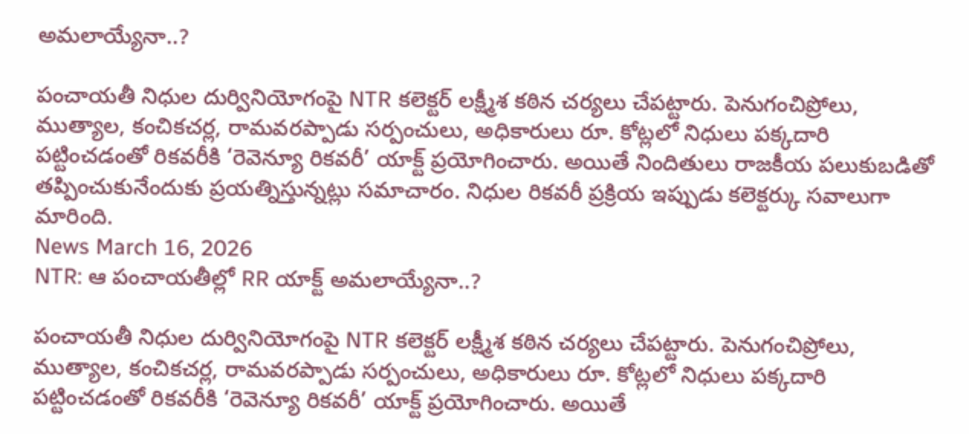అమలాయ్యేనా..?

పంచాయతీ నిధుల దుర్వినియోగంపై NTR కలెక్టర్ లక్ష్మీశ కఠిన చర్యలు చేపట్టారు. పెనుగంచిప్రోలు, ముత్యాల, కంచికచర్ల, రామవరప్పాడు సర్పంచులు, అధికారులు రూ. కోట్లలో నిధులు పక్కదారి పట్టించడంతో రికవరీకి ‘రెవెన్యూ రికవరీ’ యాక్ట్ ప్రయోగించారు. అయితే నిందితులు రాజకీయ పలుకుబడితో తప్పించుకునేందుకు ప్రయత్నిస్తున్నట్లు సమాచారం. నిధుల రికవరీ ప్రక్రియ ఇప్పుడు కలెక్టర్కు సవాలుగా మారింది.
News March 16, 2026
NTR: ఆ పంచాయతీల్లో RR యాక్ట్ అమలాయ్యేనా..?

పంచాయతీ నిధుల దుర్వినియోగంపై NTR కలెక్టర్ లక్ష్మీశ కఠిన చర్యలు చేపట్టారు. పెనుగంచిప్రోలు, ముత్యాల, కంచికచర్ల, రామవరప్పాడు సర్పంచులు, అధికారులు రూ. కోట్లలో నిధులు పక్కదారి పట్టించడంతో రికవరీకి ‘రెవెన్యూ రికవరీ’ యాక్ట్ ప్రయోగించారు. అయితే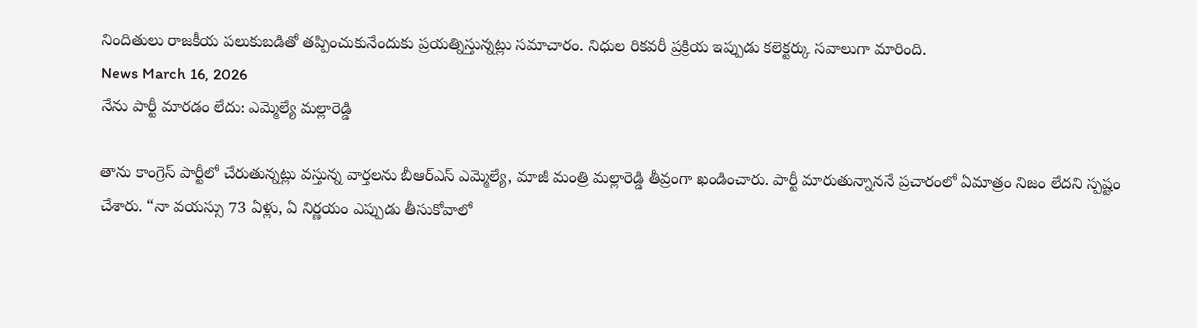నిందితులు రాజకీయ పలుకుబడితో తప్పించుకునేందుకు ప్రయత్నిస్తున్నట్లు సమాచారం. నిధుల రికవరీ ప్రక్రియ ఇప్పుడు కలెక్టర్కు సవాలుగా మారింది.
News March 16, 2026
నేను పార్టీ మారడం లేదు: ఎమ్మెల్యే మల్లారెడ్డి

తాను కాంగ్రెస్ పార్టీలో చేరుతున్నట్లు వస్తున్న వార్తలను బీఆర్ఎస్ ఎమ్మెల్యే, మాజీ మంత్రి మల్లారెడ్డి తీవ్రంగా ఖండించారు. పార్టీ మారుతున్నాననే ప్రచారంలో ఏమాత్రం నిజం లేదని స్పష్టం చేశారు. “నా వయస్సు 73 ఏళ్లు, ఏ నిర్ణయం ఎప్పుడు తీసుకోవాలో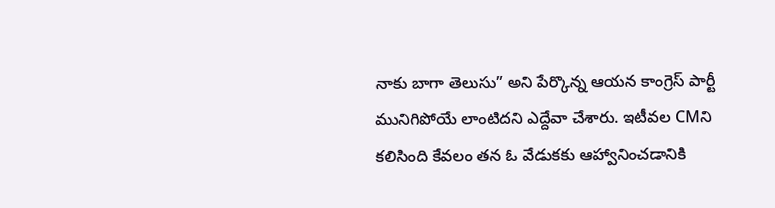నాకు బాగా తెలుసు” అని పేర్కొన్న ఆయన కాంగ్రెస్ పార్టీ మునిగిపోయే లాంటిదని ఎద్దేవా చేశారు. ఇటీవల CMని కలిసింది కేవలం తన ఓ వేడుకకు ఆహ్వానించడానికి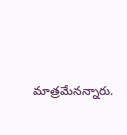మాత్రమేనన్నారు.